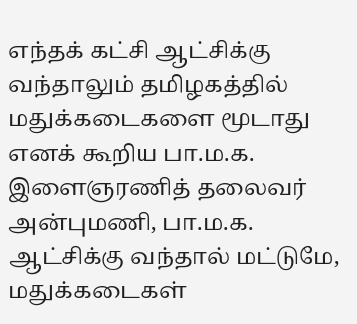எந்தக் கட்சி ஆட்சிக்கு வந்தாலும் தமிழகத்தில் மதுக்கடைகளை மூடாது எனக் கூறிய பா.ம.க. இளைஞரணித் தலைவர் அன்புமணி, பா.ம.க. ஆட்சிக்கு வந்தால் மட்டுமே, மதுக்கடைகள்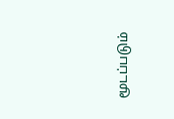மூடப்படும்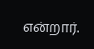என்றார்.